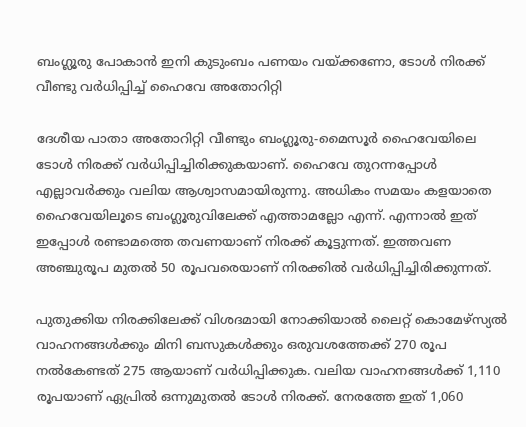ബംഗ്ലൂരു പോകാൻ ഇനി കുടുംബം പണയം വയ്ക്കണോ, ടോൾ നിരക്ക് വീണ്ടു വർധിപ്പിച്ച് ഹൈവേ അതോറിറ്റി

ദേശീയ പാതാ അതോറിറ്റി വീണ്ടും ബംഗ്ലൂരു-മൈസൂർ ഹൈവേയിലെ ടോൾ നിരക്ക് വർധിപ്പിച്ചിരിക്കുകയാണ്. ഹൈവേ തുറന്നപ്പോൾ എല്ലാവർക്കും വലിയ ആശ്വാസമായിരുന്നു. അധികം സമയം കളയാതെ ഹൈവേയിലൂടെ ബംഗ്ലൂരുവിലേക്ക് എത്താമല്ലോ എന്ന്. എന്നാൽ ഇത് ഇപ്പോൾ രണ്ടാമത്തെ തവണയാണ് നിരക്ക് കൂട്ടുന്നത്. ഇത്തവണ അഞ്ചുരൂപ മുതല്‍ 50 രൂപവരെയാണ് നിരക്കിൽ വർധിപ്പിച്ചിരിക്കുന്നത്.

പുതുക്കിയ നിരക്കിലേക്ക് വിശദമായി നോക്കിയാൽ ലൈറ്റ് കൊമേഴ്സ്യല്‍ വാഹനങ്ങള്‍ക്കും മിനി ബസുകള്‍ക്കും ഒരുവശത്തേക്ക് 270 രൂപ നല്‍കേണ്ടത് 275 ആയാണ് വര്‍ധിപ്പിക്കുക. വലിയ വാഹനങ്ങള്‍ക്ക് 1,110 രൂപയാണ് ഏപ്രില്‍ ഒന്നുമുതല്‍ ടോൾ നിരക്ക്. നേരത്തേ ഇത് 1,060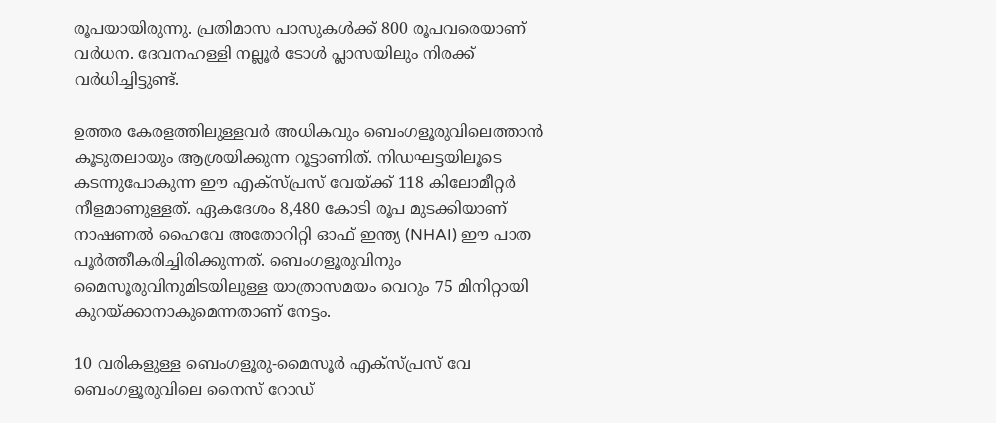രൂപയായിരുന്നു. പ്രതിമാസ പാസുകള്‍ക്ക് 800 രൂപവരെയാണ് വര്‍ധന. ദേവനഹള്ളി നല്ലൂര്‍ ടോള്‍ പ്ലാസയിലും നിരക്ക് വര്‍ധിച്ചിട്ടുണ്ട്.

ഉത്തര കേരളത്തിലുള്ളവര്‍ അധികവും ബെംഗളൂരുവിലെത്താന്‍ കൂടുതലായും ആശ്രയിക്കുന്ന റൂട്ടാണിത്. നിഡഘട്ടയിലൂടെ കടന്നുപോകുന്ന ഈ എക്സ്പ്രസ് വേയ്ക്ക് 118 കിലോമീറ്റര്‍ നീളമാണുള്ളത്. ഏകദേശം 8,480 കോടി രൂപ മുടക്കിയാണ് നാഷണല്‍ ഹൈവേ അതോറിറ്റി ഓഫ് ഇന്ത്യ (NHAI) ഈ പാത പൂര്‍ത്തീകരിച്ചിരിക്കുന്നത്. ബെംഗളൂരുവിനും മൈസൂരുവിനുമിടയിലുള്ള യാത്രാസമയം വെറും 75 മിനിറ്റായി കുറയ്ക്കാനാകുമെന്നതാണ് നേട്ടം.

10 വരികളുള്ള ബെംഗളൂരു-മൈസൂര്‍ എക്സ്പ്രസ് വേ ബെംഗളൂരുവിലെ നൈസ് റോഡ്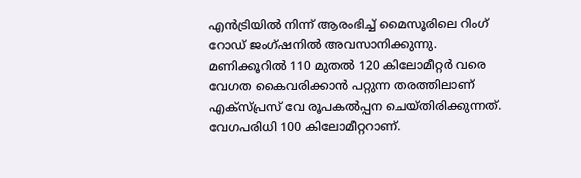എന്‍ട്രിയില്‍ നിന്ന് ആരംഭിച്ച് മൈസൂരിലെ റിംഗ് റോഡ് ജംഗ്ഷനില്‍ അവസാനിക്കുന്നു. മണിക്കൂറില്‍ 110 മുതല്‍ 120 കിലോമീറ്റര്‍ വരെ വേഗത കൈവരിക്കാന്‍ പറ്റുന്ന തരത്തിലാണ് എക്സ്പ്രസ് വേ രൂപകല്‍പ്പന ചെയ്തിരിക്കുന്നത്. വേഗപരിധി 100 കിലോമീറ്ററാണ്.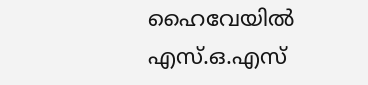ഹൈവേയിൽ എസ്.ഒ.എസ്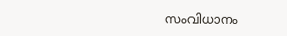സംവിധാനം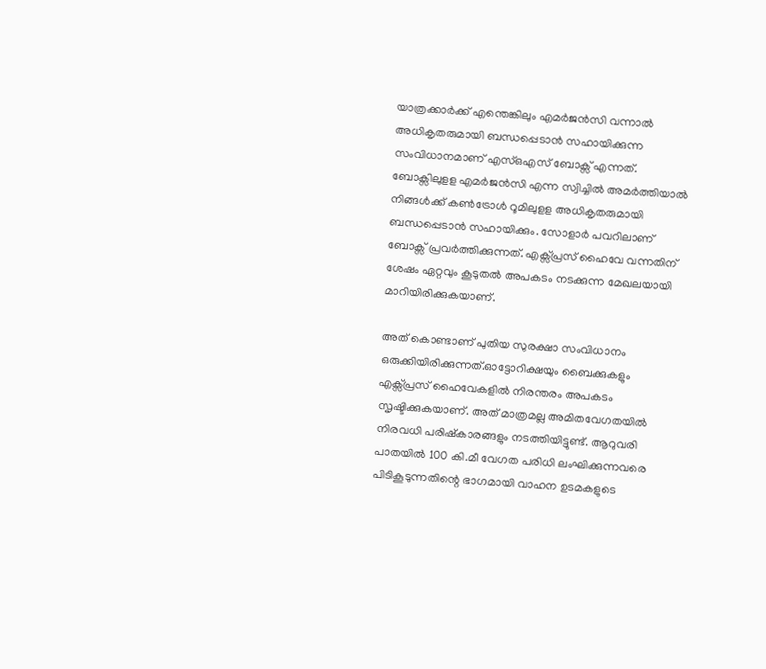യാത്രക്കാർക്ക് എന്തെങ്കിലും എമർജൻസി വന്നാൽ അധികൃതരുമായി ബന്ധപ്പെടാൻ സഹായിക്കുന്ന സംവിധാനമാണ് എസ്ഒഎസ് ബോക്സ് എന്നത്. ബോക്സിലുളള എമർജൻസി എന്ന സ്വിച്ചിൽ അമർത്തിയാൽ നിങ്ങൾക്ക് കൺട്രോൾ റൂമിലുളള അധികൃതരുമായി ബന്ധപ്പെടാൻ സഹായിക്കും. സോളാർ പവറിലാണ് ബോക്സ് പ്രവർത്തിക്കുന്നത്. എക്സ്പ്രസ് ഹൈവേ വന്നതിന് ശേഷം ഏറ്റവും കൂടുതൽ അപകടം നടക്കുന്ന മേഖലയായി മാറിയിരിക്കുകയാണ്.

അത് കൊണ്ടാണ് പുതിയ സുരക്ഷാ സംവിധാനം ഒരുക്കിയിരിക്കുന്നത്.ഓട്ടോറിക്ഷയും ബൈക്കുകളും എക്സ്പ്രസ് ഹൈവേകളിൽ നിരന്തരം അപകടം സൃഷ്ടിക്കുകയാണ്. അത് മാത്രമല്ല അമിതവേഗതയിൽ നിരവധി പരിഷ്കാരങ്ങളും നടത്തിയിട്ടുണ്ട്. ആറുവരി പാതയില്‍ 100 കി.മീ വേഗത പരിധി ലംഘിക്കുന്നവരെ പിടികൂടുന്നതിന്റെ ഭാഗമായി വാഹന ഉടമകളുടെ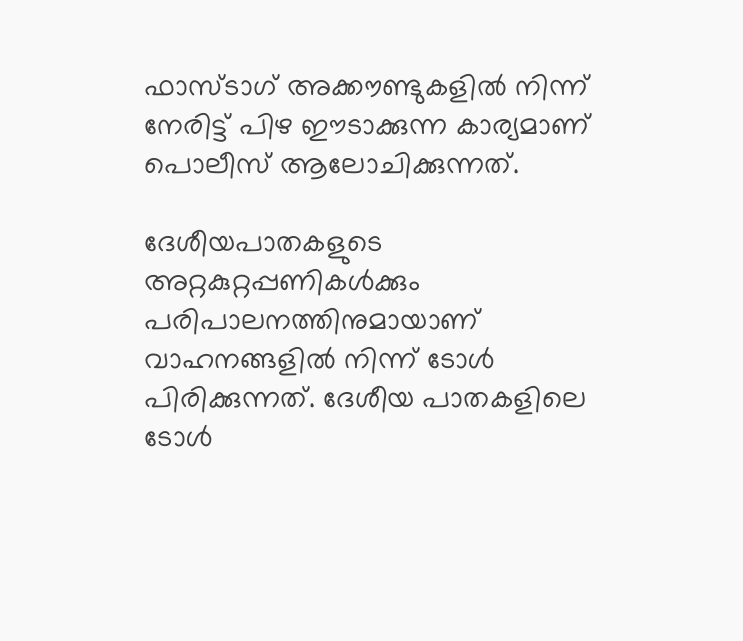ഫാസ്ടാഗ് അക്കൗണ്ടുകളില്‍ നിന്ന് നേരിട്ട് പിഴ ഈടാക്കുന്ന കാര്യമാണ് പൊലീസ് ആലോചിക്കുന്നത്.

ദേശീയപാതകളുടെ അറ്റകുറ്റപ്പണികള്‍ക്കും പരിപാലനത്തിനുമായാണ് വാഹനങ്ങളില്‍ നിന്ന് ടോള്‍ പിരിക്കുന്നത്. ദേശീയ പാതകളിലെ ടോള്‍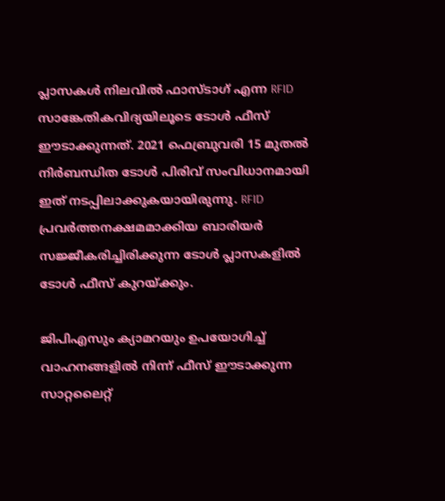പ്ലാസകള്‍ നിലവില്‍ ഫാസ്ടാഗ് എന്ന RFID സാങ്കേതികവിദ്യയിലൂടെ ടോള്‍ ഫീസ് ഈടാക്കുന്നത്. 2021 ഫെബ്രുവരി 15 മുതല്‍ നിര്‍ബന്ധിത ടോള്‍ പിരിവ് സംവിധാനമായി ഇത് നടപ്പിലാക്കുകയായിരുന്നു. RFID പ്രവര്‍ത്തനക്ഷമമാക്കിയ ബാരിയര്‍ സജ്ജീകരിച്ചിരിക്കുന്ന ടോള്‍ പ്ലാസകളില്‍ ടോള്‍ ഫീസ് കുറയ്ക്കും.

ജിപിഎസും ക്യാമറയും ഉപയോഗിച്ച് വാഹനങ്ങളില്‍ നിന്ന് ഫീസ് ഈടാക്കുന്ന സാറ്റലൈറ്റ്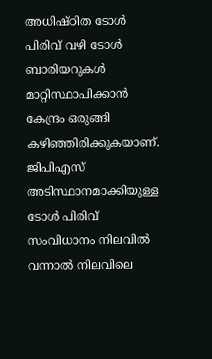അധിഷ്ഠിത ടോള്‍ പിരിവ് വഴി ടോള്‍ ബാരിയറുകൾ മാറ്റിസ്ഥാപിക്കാൻ കേന്ദ്രം ഒരുങ്ങി കഴിഞ്ഞിരിക്കുകയാണ്. ജിപിഎസ് അടിസ്ഥാനമാക്കിയുള്ള ടോള്‍ പിരിവ് സംവിധാനം നിലവില്‍ വന്നാല്‍ നിലവിലെ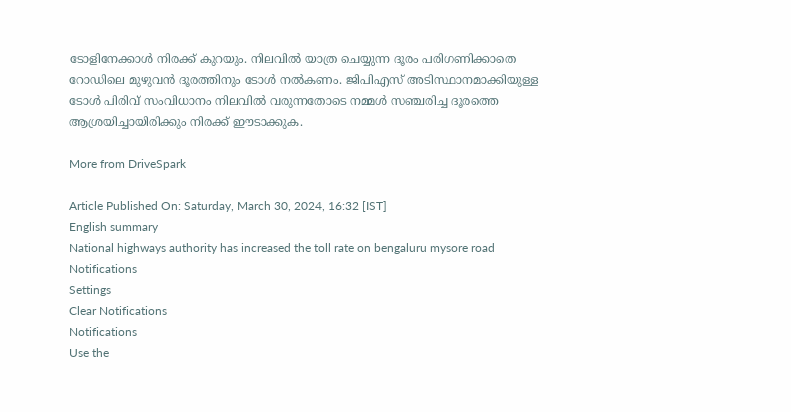ടോളിനേക്കാള്‍ നിരക്ക് കുറയും. നിലവില്‍ യാത്ര ചെയ്യുന്ന ദൂരം പരിഗണിക്കാതെ റോഡിലെ മുഴുവന്‍ ദൂരത്തിനും ടോള്‍ നല്‍കണം. ജിപിഎസ് അടിസ്ഥാനമാക്കിയുള്ള ടോള്‍ പിരിവ് സംവിധാനം നിലവില്‍ വരുന്നതോടെ നമ്മള്‍ സഞ്ചരിച്ച ദൂരത്തെ ആശ്രയിച്ചായിരിക്കും നിരക്ക് ഈടാക്കുക.

More from DriveSpark

Article Published On: Saturday, March 30, 2024, 16:32 [IST]
English summary
National highways authority has increased the toll rate on bengaluru mysore road
Notifications
Settings
Clear Notifications
Notifications
Use the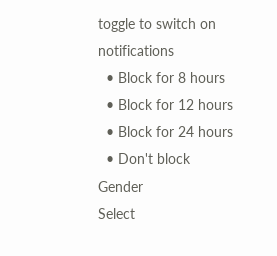toggle to switch on notifications
  • Block for 8 hours
  • Block for 12 hours
  • Block for 24 hours
  • Don't block
Gender
Select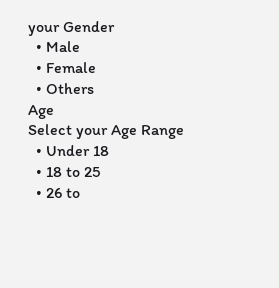your Gender
  • Male
  • Female
  • Others
Age
Select your Age Range
  • Under 18
  • 18 to 25
  • 26 to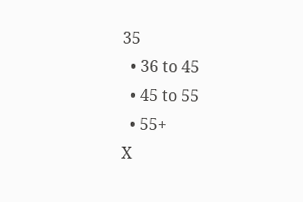35
  • 36 to 45
  • 45 to 55
  • 55+
X